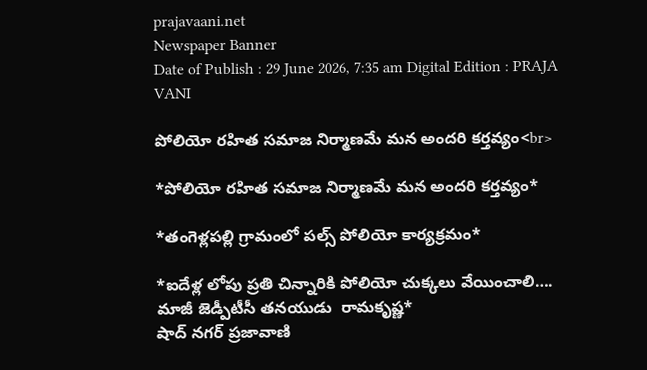prajavaani.net
Newspaper Banner
Date of Publish : 29 June 2026, 7:35 am Digital Edition : PRAJA VANI

పోలియో రహిత సమాజ నిర్మాణమే మన అందరి కర్తవ్యం<br>

*పోలియో రహిత సమాజ నిర్మాణమే మన అందరి కర్తవ్యం*

*తంగెళ్లపల్లి గ్రామంలో పల్స్ పోలియో కార్యక్రమం*

*ఐదేళ్ల లోపు ప్రతి చిన్నారికి పోలియో చుక్కలు వేయించాలి…. మాజీ జెడ్పీటీసీ తనయుడు  రామకృష్ణ*
షాద్ నగర్ ప్రజావాణి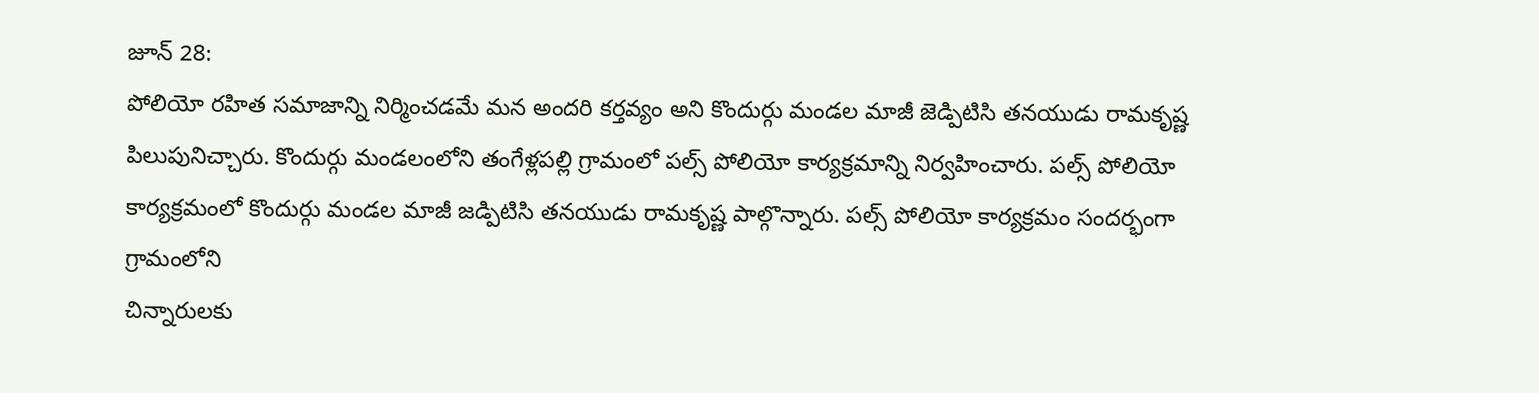జూన్ 28:
పోలియో రహిత సమాజాన్ని నిర్మించడమే మన అందరి కర్తవ్యం అని కొందుర్గు మండల మాజీ జెడ్పిటిసి తనయుడు రామకృష్ణ పిలుపునిచ్చారు. కొందుర్గు మండలంలోని తంగేళ్లపల్లి గ్రామంలో పల్స్ పోలియో కార్యక్రమాన్ని నిర్వహించారు. పల్స్ పోలియో కార్యక్రమంలో కొందుర్గు మండల మాజీ జడ్పిటిసి తనయుడు రామకృష్ణ పాల్గొన్నారు. పల్స్ పోలియో కార్యక్రమం సందర్భంగా గ్రామంలోని
చిన్నారులకు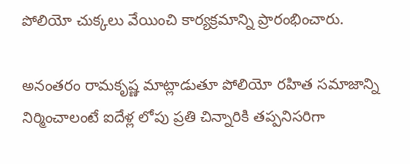పోలియో చుక్కలు వేయించి కార్యక్రమాన్ని ప్రారంభించారు.

అనంతరం రామకృష్ణ మాట్లాడుతూ పోలియో రహిత సమాజాన్ని నిర్మించాలంటే ఐదేళ్ల లోపు ప్రతి చిన్నారికి తప్పనిసరిగా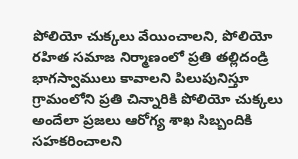పోలియో చుక్కలు వేయించాలని, పోలియో రహిత సమాజ నిర్మాణంలో ప్రతి తల్లిదండ్రి భాగస్వాములు కావాలని పిలుపునిస్తూ గ్రామంలోని ప్రతి చిన్నారికి పోలియో చుక్కలు అందేలా ప్రజలు ఆరోగ్య శాఖ సిబ్బందికి సహకరించాలని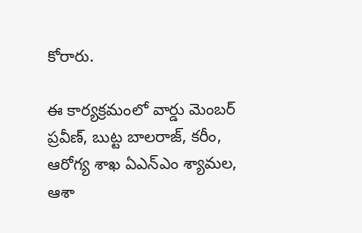కోరారు.

ఈ కార్యక్రమంలో వార్డు మెంబర్ ప్రవీణ్, బుట్ట బాలరాజ్, కరీం, ఆరోగ్య శాఖ ఏఎన్ఎం శ్యామల, ఆశా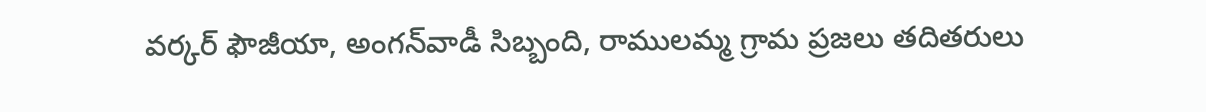వర్కర్ ఫౌజీయా, అంగన్‌వాడీ సిబ్బంది, రాములమ్మ గ్రామ ప్రజలు తదితరులు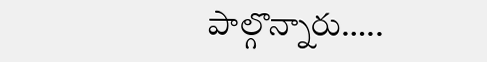పాల్గొన్నారు…..